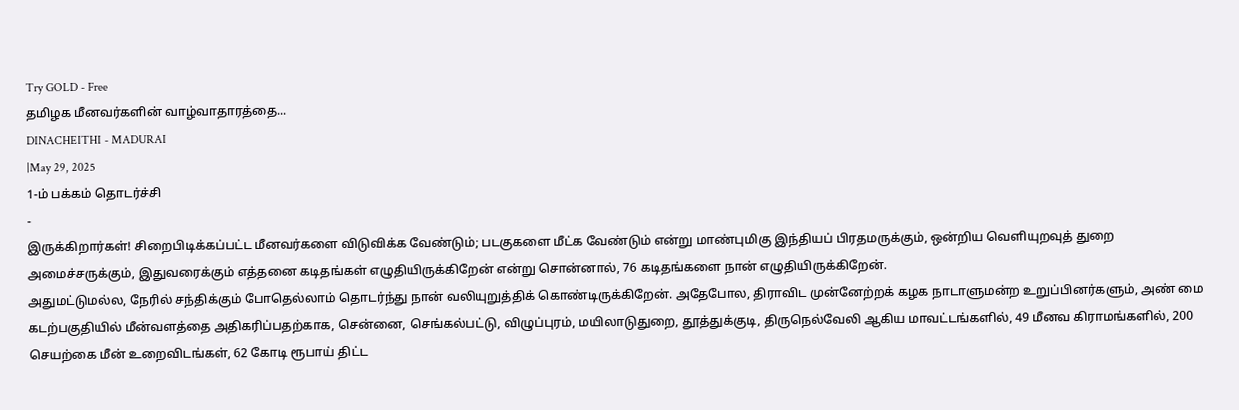Try GOLD - Free
தமிழக மீனவர்களின் வாழ்வாதாரத்தை...
DINACHEITHI - MADURAI
|May 29, 2025
1-ம் பக்கம் தொடர்ச்சி
-
இருக்கிறார்கள்! சிறைபிடிக்கப்பட்ட மீனவர்களை விடுவிக்க வேண்டும்; படகுகளை மீட்க வேண்டும் என்று மாண்புமிகு இந்தியப் பிரதமருக்கும், ஒன்றிய வெளியுறவுத் துறை அமைச்சருக்கும், இதுவரைக்கும் எத்தனை கடிதங்கள் எழுதியிருக்கிறேன் என்று சொன்னால், 76 கடிதங்களை நான் எழுதியிருக்கிறேன்.
அதுமட்டுமல்ல, நேரில் சந்திக்கும் போதெல்லாம் தொடர்ந்து நான் வலியுறுத்திக் கொண்டிருக்கிறேன். அதேபோல, திராவிட முன்னேற்றக் கழக நாடாளுமன்ற உறுப்பினர்களும், அண் மை கடற்பகுதியில் மீன்வளத்தை அதிகரிப்பதற்காக, சென்னை, செங்கல்பட்டு, விழுப்புரம், மயிலாடுதுறை, தூத்துக்குடி, திருநெல்வேலி ஆகிய மாவட்டங்களில், 49 மீனவ கிராமங்களில், 200 செயற்கை மீன் உறைவிடங்கள், 62 கோடி ரூபாய் திட்ட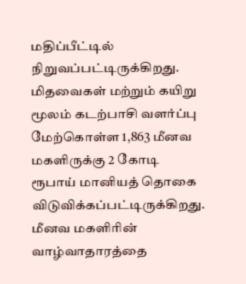மதிப்பீட்டில் நிறுவப்பட்டிருக்கிறது.
மிதவைகள் மற்றும் கயிறு மூலம் கடற்பாசி வளர்ப்பு மேற்கொள்ள 1,863 மீனவ மகளிருக்கு 2 கோடி ரூபாய் மானியத் தொகை விடுவிக்கப்பட்டிருக்கிறது.
மீனவ மகளிரின் வாழ்வாதாரத்தை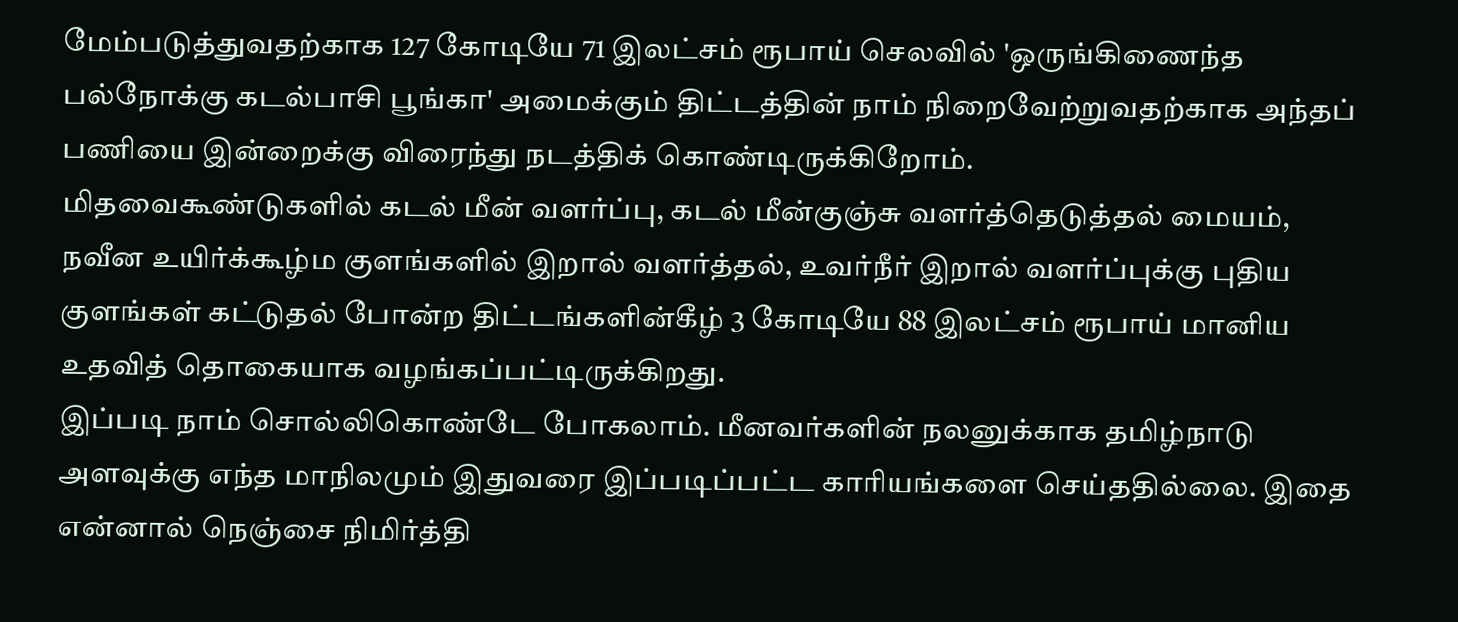மேம்படுத்துவதற்காக 127 கோடியே 71 இலட்சம் ரூபாய் செலவில் 'ஒருங்கிணைந்த பல்நோக்கு கடல்பாசி பூங்கா' அமைக்கும் திட்டத்தின் நாம் நிறைவேற்றுவதற்காக அந்தப் பணியை இன்றைக்கு விரைந்து நடத்திக் கொண்டிருக்கிறோம்.
மிதவைகூண்டுகளில் கடல் மீன் வளர்ப்பு, கடல் மீன்குஞ்சு வளர்த்தெடுத்தல் மையம், நவீன உயிர்க்கூழ்ம குளங்களில் இறால் வளர்த்தல், உவர்நீர் இறால் வளர்ப்புக்கு புதிய குளங்கள் கட்டுதல் போன்ற திட்டங்களின்கீழ் 3 கோடியே 88 இலட்சம் ரூபாய் மானிய உதவித் தொகையாக வழங்கப்பட்டிருக்கிறது.
இப்படி நாம் சொல்லிகொண்டே போகலாம். மீனவர்களின் நலனுக்காக தமிழ்நாடு அளவுக்கு எந்த மாநிலமும் இதுவரை இப்படிப்பட்ட காரியங்களை செய்ததில்லை. இதை என்னால் நெஞ்சை நிமிர்த்தி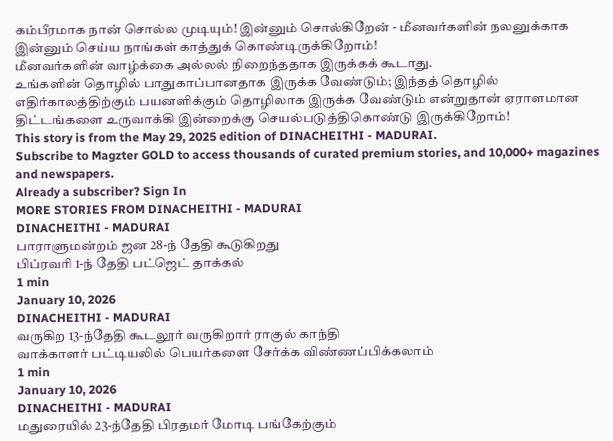கம்பீரமாக நான் சொல்ல முடியும்! இன்னும் சொல்கிறேன் - மீனவர்களின் நலனுக்காக இன்னும் செய்ய நாங்கள் காத்துக் கொண்டிருக்கிறோம்!
மீனவர்களின் வாழ்க்கை அல்லல் நிறைந்ததாக இருக்கக் கூடாது.
உங்களின் தொழில் பாதுகாப்பானதாக இருக்க வேண்டும்; இந்தத் தொழில் எதிர்காலத்திற்கும் பயனளிக்கும் தொழிலாக இருக்க வேண்டும் என்றுதான் ஏராளமான திட்டங்களை உருவாக்கி இன்றைக்கு செயல்படுத்திகொண்டு இருக்கிறோம்!
This story is from the May 29, 2025 edition of DINACHEITHI - MADURAI.
Subscribe to Magzter GOLD to access thousands of curated premium stories, and 10,000+ magazines and newspapers.
Already a subscriber? Sign In
MORE STORIES FROM DINACHEITHI - MADURAI
DINACHEITHI - MADURAI
பாராளுமன்றம் ஜன 28-ந் தேதி கூடுகிறது
பிப்ரவரி 1-ந் தேதி பட்ஜெட் தாக்கல்
1 min
January 10, 2026
DINACHEITHI - MADURAI
வருகிற 13-ந்தேதி கூடலூர் வருகிறார் ராகுல் காந்தி
வாக்காளர் பட்டியலில் பெயர்களை சேர்க்க விண்ணப்பிக்கலாம்
1 min
January 10, 2026
DINACHEITHI - MADURAI
மதுரையில் 23-ந்தேதி பிரதமர் மோடி பங்கேற்கும்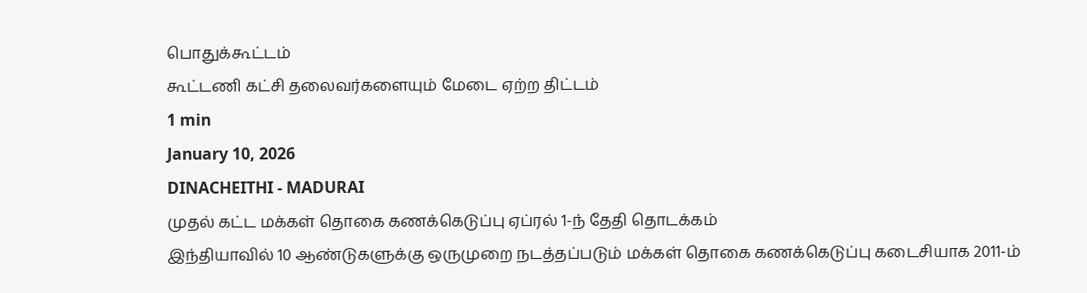பொதுக்கூட்டம்
கூட்டணி கட்சி தலைவர்களையும் மேடை ஏற்ற திட்டம்
1 min
January 10, 2026
DINACHEITHI - MADURAI
முதல் கட்ட மக்கள் தொகை கணக்கெடுப்பு ஏப்ரல் 1-ந் தேதி தொடக்கம்
இந்தியாவில் 10 ஆண்டுகளுக்கு ஒருமுறை நடத்தப்படும் மக்கள் தொகை கணக்கெடுப்பு கடைசியாக 2011-ம்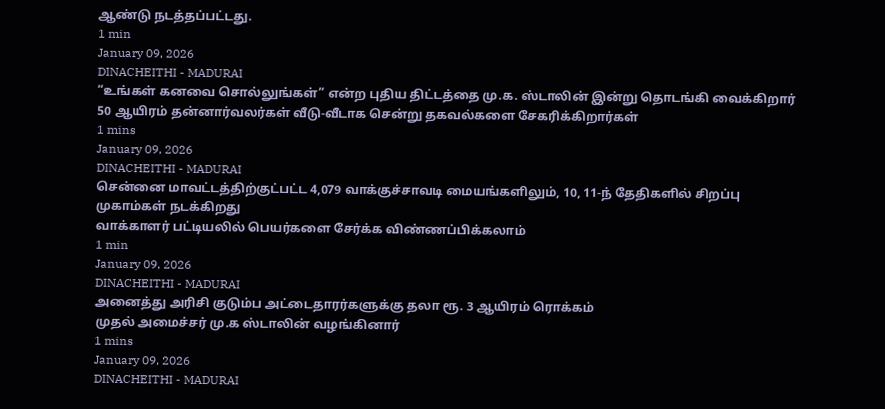ஆண்டு நடத்தப்பட்டது.
1 min
January 09, 2026
DINACHEITHI - MADURAI
“உங்கள் கனவை சொல்லுங்கள்” என்ற புதிய திட்டத்தை மு.க. ஸ்டாலின் இன்று தொடங்கி வைக்கிறார்
50 ஆயிரம் தன்னார்வலர்கள் வீடு-வீடாக சென்று தகவல்களை சேகரிக்கிறார்கள்
1 mins
January 09, 2026
DINACHEITHI - MADURAI
சென்னை மாவட்டத்திற்குட்பட்ட 4,079 வாக்குச்சாவடி மையங்களிலும், 10, 11-ந் தேதிகளில் சிறப்பு முகாம்கள் நடக்கிறது
வாக்காளர் பட்டியலில் பெயர்களை சேர்க்க விண்ணப்பிக்கலாம்
1 min
January 09, 2026
DINACHEITHI - MADURAI
அனைத்து அரிசி குடும்ப அட்டைதாரர்களுக்கு தலா ரூ. 3 ஆயிரம் ரொக்கம்
முதல் அமைச்சர் மு.க ஸ்டாலின் வழங்கினார்
1 mins
January 09, 2026
DINACHEITHI - MADURAI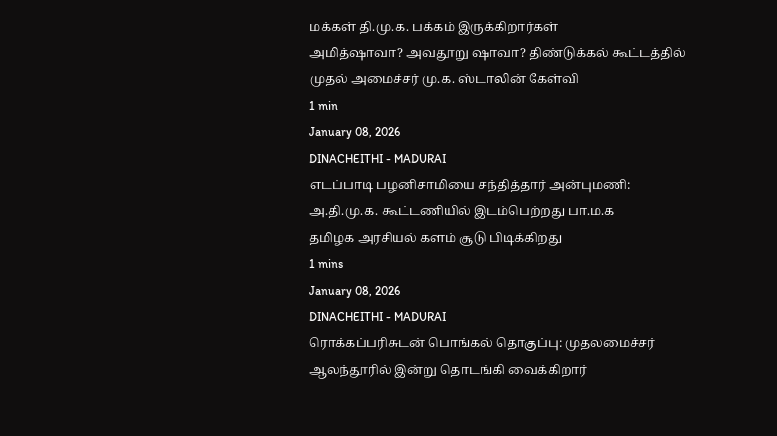மக்கள் தி.மு.க. பக்கம் இருக்கிறார்கள்
அமித்ஷாவா? அவதூறு ஷாவா? திண்டுக்கல் கூட்டத்தில் முதல் அமைச்சர் மு.க. ஸ்டாலின் கேள்வி
1 min
January 08, 2026
DINACHEITHI - MADURAI
எடப்பாடி பழனிசாமியை சந்தித்தார் அன்புமணி: அ.தி.மு.க. கூட்டணியில் இடம்பெற்றது பா.ம.க
தமிழக அரசியல் களம் சூடு பிடிக்கிறது
1 mins
January 08, 2026
DINACHEITHI - MADURAI
ரொக்கப்பரிசுடன் பொங்கல் தொகுப்பு: முதலமைச்சர் ஆலந்தூரில் இன்று தொடங்கி வைக்கிறார்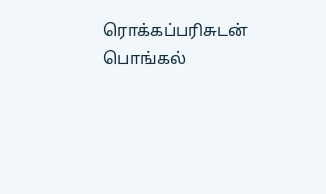ரொக்கப்பரிசுடன் பொங்கல்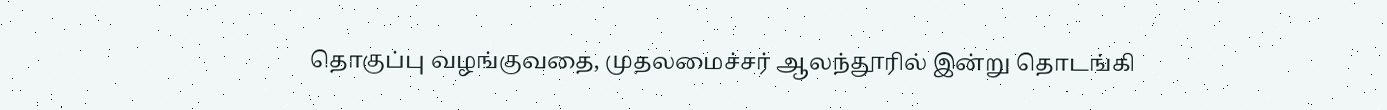தொகுப்பு வழங்குவதை, முதலமைச்சர் ஆலந்தூரில் இன்று தொடங்கி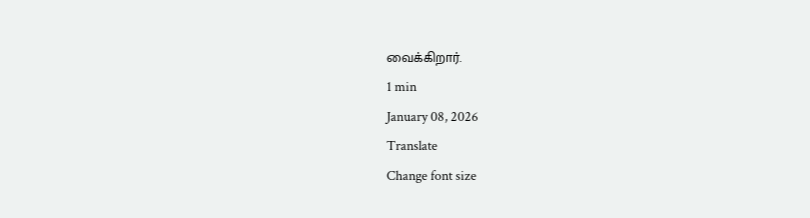வைக்கிறார்.
1 min
January 08, 2026
Translate
Change font size